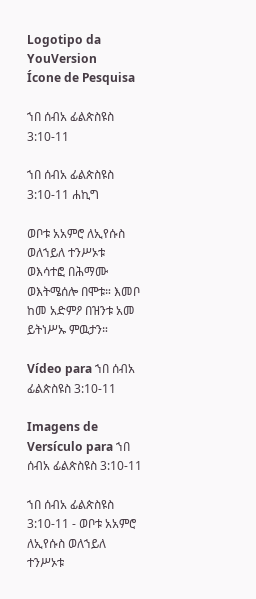Logotipo da YouVersion
Ícone de Pesquisa

ኀበ ሰብአ ፊልጵስዩስ 3:10-11

ኀበ ሰብአ ፊልጵስዩስ 3:10-11 ሐኪግ

ወቦቱ አአምሮ ለኢየሱስ ወለኀይለ ተንሥኦቱ ወእሳተፎ በሕማሙ ወእትሜሰሎ በሞቱ። እመቦ ከመ አድምዖ በዝንቱ አመ ይትነሥኡ ምዉታን።

Vídeo para ኀበ ሰብአ ፊልጵስዩስ 3:10-11

Imagens de Versículo para ኀበ ሰብአ ፊልጵስዩስ 3:10-11

ኀበ ሰብአ ፊልጵስዩስ 3:10-11 - ወቦቱ አአምሮ ለኢየሱስ ወለኀይለ ተንሥኦቱ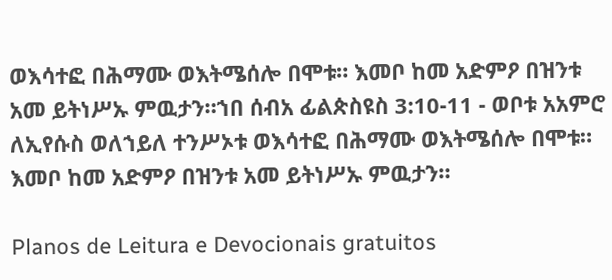ወእሳተፎ በሕማሙ ወእትሜሰሎ በሞቱ። እመቦ ከመ አድምዖ በዝንቱ አመ ይትነሥኡ ምዉታን።ኀበ ሰብአ ፊልጵስዩስ 3:10-11 - ወቦቱ አአምሮ ለኢየሱስ ወለኀይለ ተንሥኦቱ ወእሳተፎ በሕማሙ ወእትሜሰሎ በሞቱ። እመቦ ከመ አድምዖ በዝንቱ አመ ይትነሥኡ ምዉታን።

Planos de Leitura e Devocionais gratuitos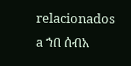relacionados a ኀበ ሰብአ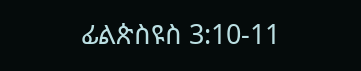ፊልጵስዩስ 3:10-11